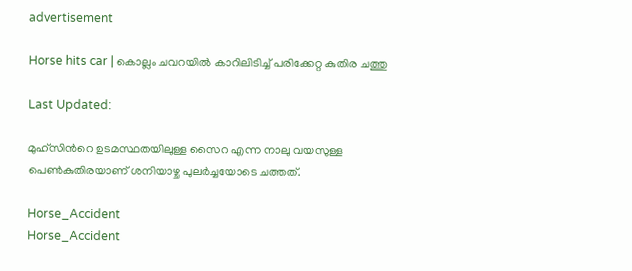advertisement

Horse hits car | കൊല്ലം ചവറയിൽ കാറിലിടിച്ച് പരിക്കേറ്റ കുതിര ചത്തു

Last Updated:

മുഹ്സിന്‍റെ ഉടമസ്ഥതയിലുള്ള സൈറ എന്ന നാലു വയസുള്ള പെണ്‍കുതിരയാണ് ശനിയാഴ്ച പുലര്‍ച്ചയോടെ ചത്തത്.

Horse_Accident
Horse_Accident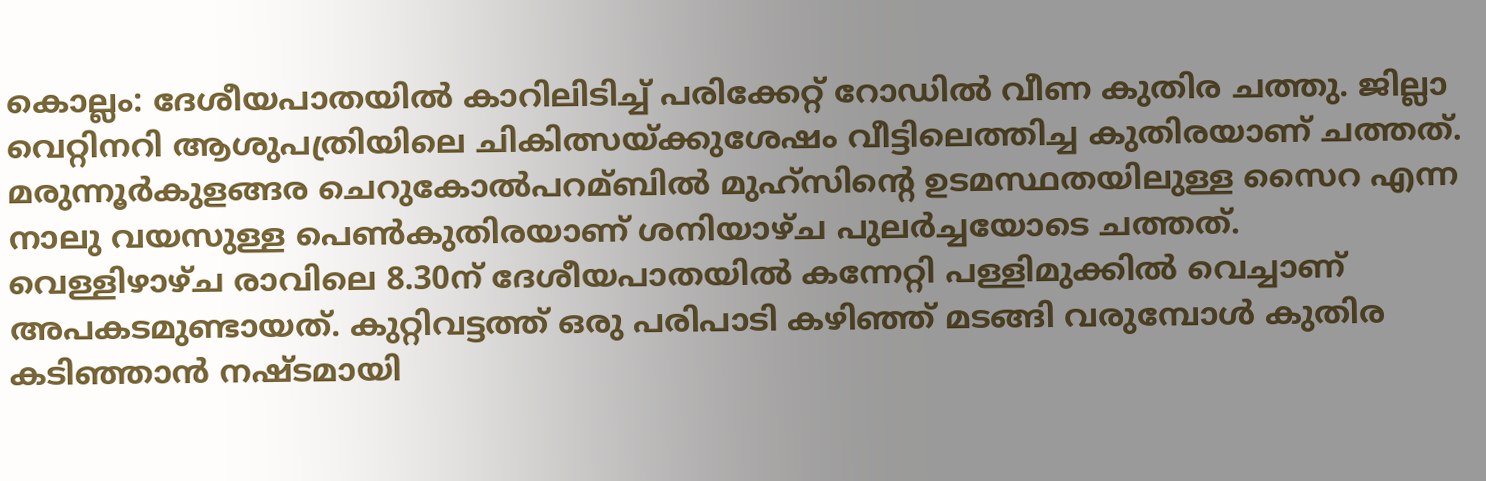കൊല്ലം: ദേശീയപാതയില്‍ കാറിലിടിച്ച്‌ പരിക്കേറ്റ് റോഡിൽ വീണ കുതിര ചത്തു. ജില്ലാ വെറ്റിനറി ആശുപത്രിയിലെ ചികിത്സയ്ക്കുശേഷം വീട്ടിലെത്തിച്ച കുതിരയാണ് ചത്തത്. മരുന്നൂര്‍കുളങ്ങര ചെറുകോല്‍പറമ്ബില്‍ മുഹ്സിന്‍റെ ഉടമസ്ഥതയിലുള്ള സൈറ എന്ന നാലു വയസുള്ള പെണ്‍കുതിരയാണ് ശനിയാഴ്ച പുലര്‍ച്ചയോടെ ചത്തത്.
വെള്ളിഴാഴ്ച രാവിലെ 8.30ന് ദേശീയപാതയില്‍ കന്നേറ്റി പള്ളിമുക്കില്‍ വെച്ചാണ് അപകടമുണ്ടായത്. കുറ്റിവട്ടത്ത് ഒരു പരിപാടി കഴിഞ്ഞ് മടങ്ങി വരുമ്പോൾ കുതിര കടിഞ്ഞാൻ നഷ്ടമായി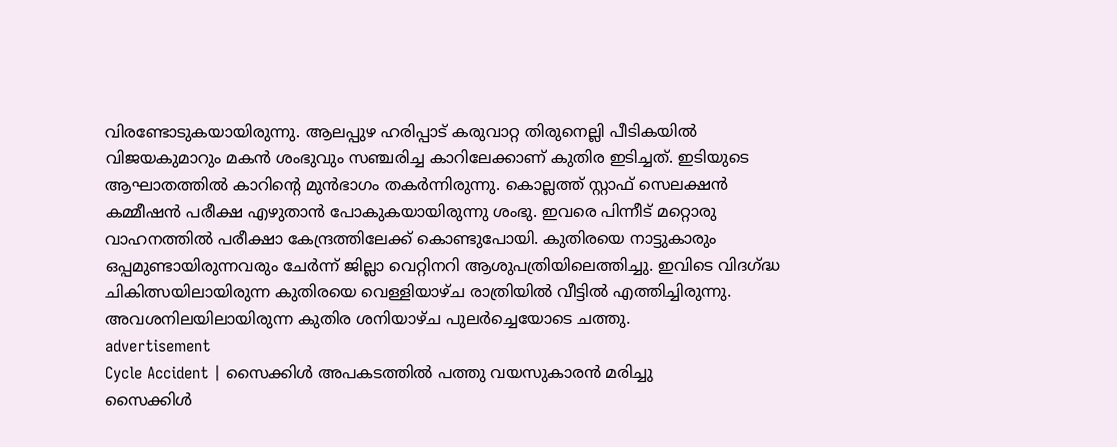വിരണ്ടോടുകയായിരുന്നു. ആലപ്പുഴ ഹരിപ്പാട് കരുവാറ്റ തിരുനെല്ലി പീടികയില്‍ വിജയകുമാറും മകന്‍ ശംഭുവും സഞ്ചരിച്ച കാറിലേക്കാണ് കുതിര ഇടിച്ചത്. ഇടിയുടെ ആഘാതത്തിൽ കാറിന്‍റെ മുൻഭാഗം തകർന്നിരുന്നു. കൊല്ലത്ത് സ്റ്റാഫ് സെലക്ഷൻ കമ്മീഷൻ പരീക്ഷ എഴുതാൻ പോകുകയായിരുന്നു ശംഭു. ഇവരെ പിന്നീട് മറ്റൊരു വാഹനത്തിൽ പരീക്ഷാ കേന്ദ്രത്തിലേക്ക് കൊണ്ടുപോയി. കുതിരയെ നാട്ടുകാരും ഒപ്പമുണ്ടായിരുന്നവരും ചേർന്ന് ജില്ലാ വെറ്റിനറി ആശുപത്രിയിലെത്തിച്ചു. ഇവിടെ വിദഗ്ദ്ധ ചികിത്സയിലായിരുന്ന കുതിരയെ വെള്ളിയാഴ്ച രാത്രിയിൽ വീട്ടിൽ എത്തിച്ചിരുന്നു. അവശനിലയിലായിരുന്ന കുതിര ശനിയാഴ്ച പുലർച്ചെയോടെ ചത്തു.
advertisement
Cycle Accident | സൈക്കിള്‍ അപകടത്തില്‍ പത്തു വയസുകാരന്‍ മരിച്ചു
സൈക്കിള്‍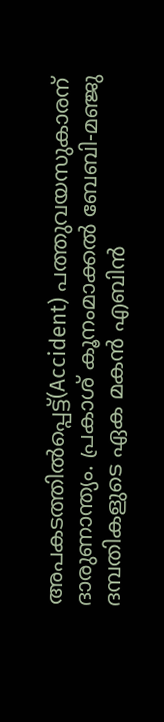അപകടത്തില്‍പ്പെട്ട്(Accident) പത്തുവയസുകാരന് ദാരുണാന്ത്യം. പ്രകാശ് കൂനംമാക്കല്‍ ബേബി-മഞ്ജു ദമ്പതികളുടെ ഏക മകന്‍ എബിന്‍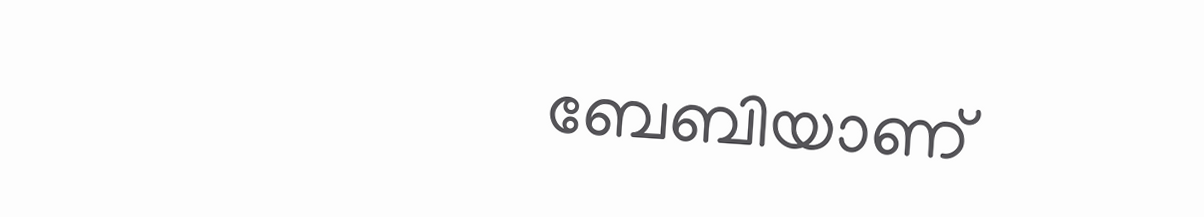ബേബിയാണ്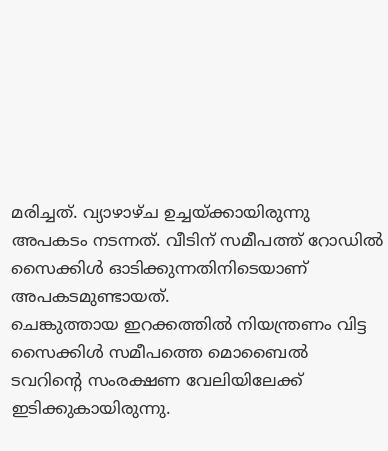മരിച്ചത്. വ്യാഴാഴ്ച ഉച്ചയ്ക്കായിരുന്നു അപകടം നടന്നത്. വീടിന് സമീപത്ത് റോഡില്‍ സൈക്കിള്‍ ഓടിക്കുന്നതിനിടെയാണ് അപകടമുണ്ടായത്.
ചെങ്കുത്തായ ഇറക്കത്തില്‍ നിയന്ത്രണം വിട്ട സൈക്കിള്‍ സമീപത്തെ മൊബൈല്‍ ടവറിന്റെ സംരക്ഷണ വേലിയിലേക്ക് ഇടിക്കുകായിരുന്നു.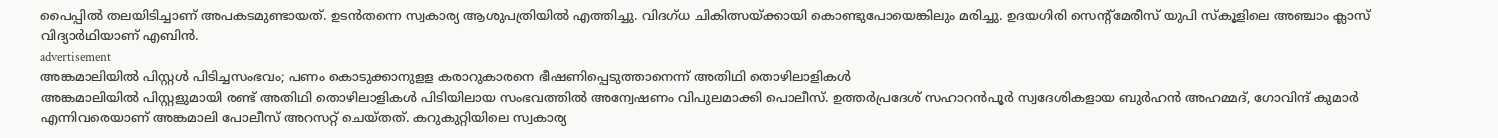പൈപ്പില്‍ തലയിടിച്ചാണ് അപകടമുണ്ടായത്. ഉടന്‍തന്നെ സ്വകാര്യ ആശുപത്രിയില്‍ എത്തിച്ചു. വിദഗ്ധ ചികിത്സയ്ക്കായി കൊണ്ടുപോയെങ്കിലും മരിച്ചു. ഉദയഗിരി സെന്റ്‌മേരീസ് യുപി സ്‌കൂളിലെ അഞ്ചാം ക്ലാസ് വിദ്യാര്‍ഥിയാണ് എബിന്‍.
advertisement
അങ്കമാലിയില്‍ പിസ്റ്റള്‍ പിടിച്ചസംഭവം; പണം കൊടുക്കാനുളള കരാറുകാരനെ ഭീഷണിപ്പെടുത്താനെന്ന് അതിഥി തൊഴിലാളികള്‍
അങ്കമാലിയിൽ പിസ്റ്റളുമായി രണ്ട് അതിഥി തൊഴിലാളികൾ പിടിയിലായ സംഭവത്തിൽ അന്വേഷണം വിപുലമാക്കി പൊലീസ്. ഉത്തർപ്രദേശ് സഹാറൻപൂർ സ്വദേശികളായ ബുർഹൻ അഹമ്മദ്, ഗോവിന്ദ് കുമാർ  എന്നിവരെയാണ് അങ്കമാലി പോലീസ് അറസറ്റ് ചെയ്തത്. കറുകുറ്റിയിലെ സ്വകാര്യ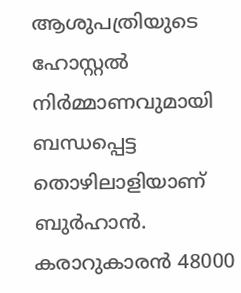ആശുപത്രിയുടെ ഹോസ്റ്റൽ നിർമ്മാണവുമായി ബന്ധപ്പെട്ട തൊഴിലാളിയാണ് ബുർഹാൻ.  കരാറുകാരൻ 48000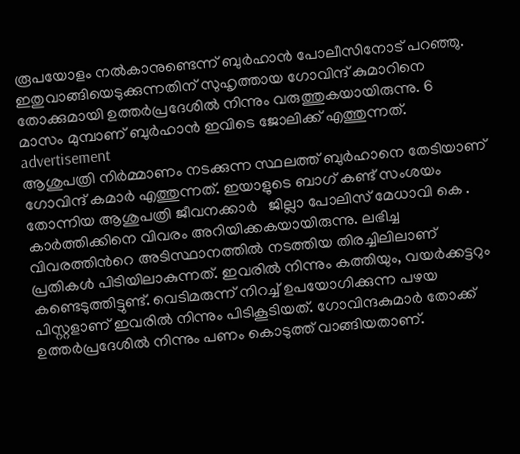രൂപയോളം നൽകാനുണ്ടെന്ന് ബുർഹാൻ പോലീസിനോട് പറഞ്ഞു. ഇതുവാങ്ങിയെടുക്കുന്നതിന് സുഹൃത്തായ ഗോവിന്ദ് കുമാറിനെ തോക്കുമായി ഉത്തർപ്രദേശിൽ നിന്നും വരുത്തുകയായിരുന്നു. 6 മാസം മുമ്പാണ് ബുർഹാൻ ഇവിടെ ജോലിക്ക് എത്തുന്നത്.
advertisement
ആശുപത്രി നിർമ്മാണം നടക്കുന്ന സ്ഥലത്ത് ബുർഹാനെ തേടിയാണ് ഗോവിന്ദ് കമാർ എത്തുന്നത്. ഇയാളുടെ ബാഗ് കണ്ട് സംശയം തോന്നിയ ആശുപത്രി ജീവനക്കാർ   ജില്ലാ പോലിസ് മേധാവി കെ . കാർത്തിക്കിനെ വിവരം അറിയിക്കകയായിരുന്നു. ലഭിച്ച  വിവരത്തിന്‍റെ അടിസ്ഥാനത്തിൽ നടത്തിയ തിരച്ചിലിലാണ് പ്രതികൾ പിടിയിലാകുന്നത്. ഇവരിൽ നിന്നും കത്തിയും, വയർക്കട്ടറും കണ്ടെടുത്തിട്ടുണ്ട്. വെടിമരുന്ന് നിറച്ച് ഉപയോഗിക്കുന്ന പഴയ പിസ്റ്റളാണ് ഇവരിൽ നിന്നും പിടികൂടിയത്. ഗോവിന്ദകുമാർ തോക്ക് ഉത്തർപ്രദേശിൽ നിന്നും പണം കൊടുത്ത് വാങ്ങിയതാണ്.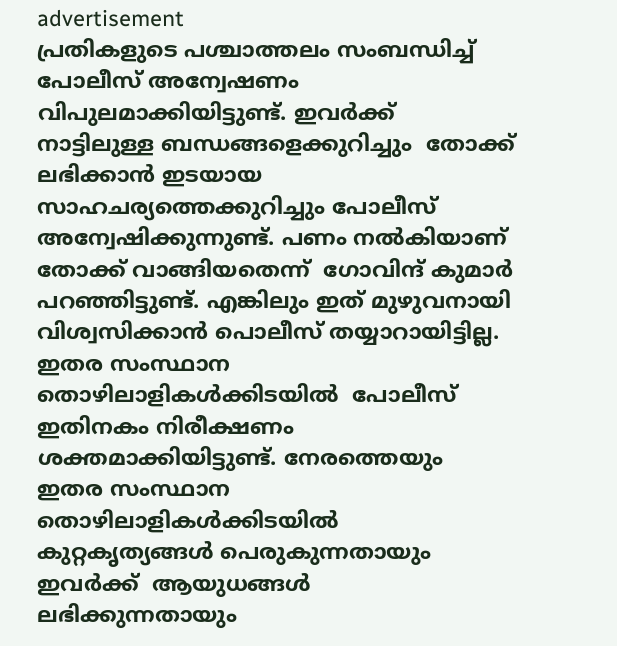advertisement
പ്രതികളുടെ പശ്ചാത്തലം സംബന്ധിച്ച് പോലീസ് അന്വേഷണം വിപുലമാക്കിയിട്ടുണ്ട്. ഇവർക്ക് നാട്ടിലുള്ള ബന്ധങ്ങളെക്കുറിച്ചും  തോക്ക് ലഭിക്കാൻ ഇടയായ സാഹചര്യത്തെക്കുറിച്ചും പോലീസ് അന്വേഷിക്കുന്നുണ്ട്. പണം നൽകിയാണ് തോക്ക് വാങ്ങിയതെന്ന്  ഗോവിന്ദ് കുമാർ പറഞ്ഞിട്ടുണ്ട്. എങ്കിലും ഇത് മുഴുവനായി വിശ്വസിക്കാൻ പൊലീസ് തയ്യാറായിട്ടില്ല. ഇതര സംസ്ഥാന തൊഴിലാളികൾക്കിടയിൽ  പോലീസ് ഇതിനകം നിരീക്ഷണം ശക്തമാക്കിയിട്ടുണ്ട്. നേരത്തെയും ഇതര സംസ്ഥാന തൊഴിലാളികൾക്കിടയിൽ കുറ്റകൃത്യങ്ങൾ പെരുകുന്നതായും ഇവർക്ക്  ആയുധങ്ങൾ ലഭിക്കുന്നതായും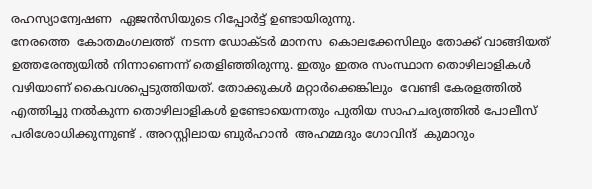രഹസ്യാന്വേഷണ  ഏജൻസിയുടെ റിപ്പോർട്ട് ഉണ്ടായിരുന്നു.
നേരത്തെ  കോതമംഗലത്ത്  നടന്ന ഡോക്ടർ മാനസ  കൊലക്കേസിലും തോക്ക് വാങ്ങിയത് ഉത്തരേന്ത്യയിൽ നിന്നാണെന്ന് തെളിഞ്ഞിരുന്നു. ഇതും ഇതര സംസ്ഥാന തൊഴിലാളികൾ വഴിയാണ് കൈവശപ്പെടുത്തിയത്. തോക്കുകൾ മറ്റാർക്കെങ്കിലും  വേണ്ടി കേരളത്തിൽ എത്തിച്ചു നൽകുന്ന തൊഴിലാളികൾ ഉണ്ടോയെന്നതും പുതിയ സാഹചര്യത്തിൽ പോലീസ് പരിശോധിക്കുന്നുണ്ട് . അറസ്റ്റിലായ ബുർഹാൻ  അഹമ്മദും ഗോവിന്ദ്  കുമാറും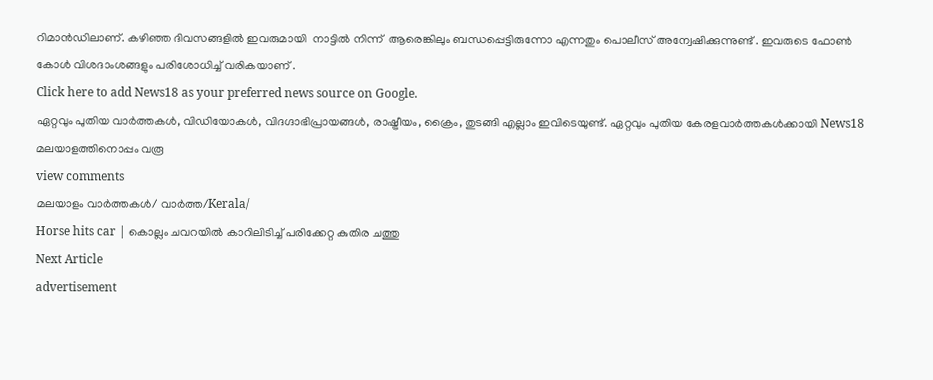റിമാൻഡിലാണ്. കഴിഞ്ഞ ദിവസങ്ങളിൽ ഇവരുമായി  നാട്ടിൽ നിന്ന്  ആരെങ്കിലും ബന്ധപ്പെട്ടിരുന്നോ എന്നതും പൊലീസ് അന്വേഷിക്കുന്നുണ്ട് . ഇവരുടെ ഫോൺ കോൾ വിശദാംശങ്ങളും പരിശോധിച്ച് വരികയാണ് .
Click here to add News18 as your preferred news source on Google.
ഏറ്റവും പുതിയ വാർത്തകൾ, വിഡിയോകൾ, വിദഗ്ദാഭിപ്രായങ്ങൾ, രാഷ്ട്രീയം, ക്രൈം, തുടങ്ങി എല്ലാം ഇവിടെയുണ്ട്. ഏറ്റവും പുതിയ കേരളവാർത്തകൾക്കായി News18 മലയാളത്തിനൊപ്പം വരൂ
view comments
മലയാളം വാർത്തകൾ/ വാർത്ത/Kerala/
Horse hits car | കൊല്ലം ചവറയിൽ കാറിലിടിച്ച് പരിക്കേറ്റ കുതിര ചത്തു
Next Article
advertisement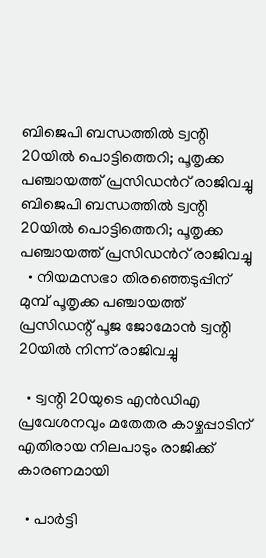ബിജെപി ബന്ധത്തിൽ ട്വന്റി 20യിൽ പൊട്ടിത്തെറി; പൂതൃക്ക പഞ്ചായത്ത് പ്രസിഡന്‍റ് രാജിവച്ചു
ബിജെപി ബന്ധത്തിൽ ട്വന്റി 20യിൽ പൊട്ടിത്തെറി; പൂതൃക്ക പഞ്ചായത്ത് പ്രസിഡന്‍റ് രാജിവച്ചു
  • നിയമസഭാ തിരഞ്ഞെടുപ്പിന് മുമ്പ് പൂതൃക്ക പഞ്ചായത്ത് പ്രസിഡന്റ് പൂജ ജോമോൻ ട്വന്റി 20യിൽ നിന്ന് രാജിവച്ചു

  • ട്വന്റി 20യുടെ എൻഡിഎ പ്രവേശനവും മതേതര കാഴ്ചപ്പാടിന് എതിരായ നിലപാടും രാജിക്ക് കാരണമായി

  • പാർട്ടി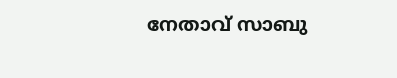നേതാവ് സാബു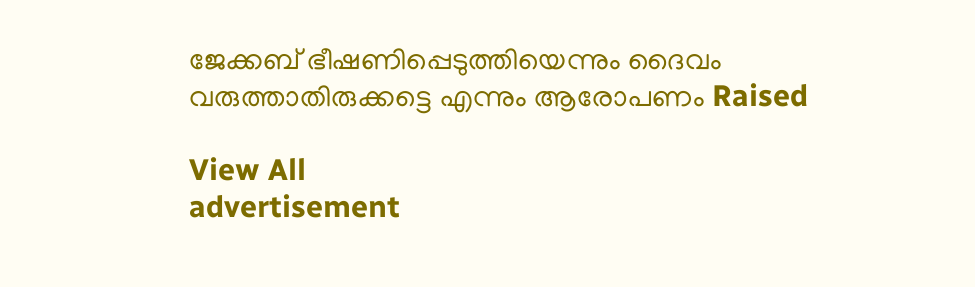ജേക്കബ് ഭീഷണിപ്പെടുത്തിയെന്നും ദൈവം വരുത്താതിരുക്കട്ടെ എന്നും ആരോപണം Raised

View All
advertisement